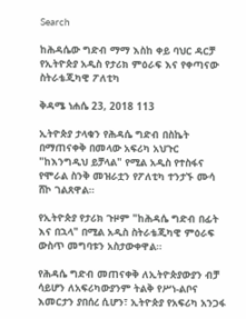Search

ከሕዳሴው ግድብ ማማ እስከ ቀይ ባህር ዳርቻ የኢትዮጵያ አዲስ የታሪክ ምዕራፍ እና የቀጣናው ስትራቴጂካዊ ፖለቲካ

ቅዳሜ ነሐሴ 23, 2018 113

ኢትዮጵያ ታላቁን የሕዳሴ ግድብ በስኬት በማጠናቀቅ በመላው አፍሪካ አህጉር "ከእንግዲህ ይቻላል" የሚል አዲስ የተስፋና የሞራል ስንቅ መዝራቷን የፖለቲካ ተንታኙ ሙሳ ሸኮ ገልጸዋል።

የኢትዮጵያ የታሪክ ጉዞም "ከሕዳሴ ግድብ በፊት እና በኋላ" በሚል አዲስ ስትራቴጂካዊ ምዕራፍ ውስጥ መግባቱን አስታውቀዋል።

የሕዳሴ ግድብ መጠናቀቅ ለኢትዮጵያውያን ብቻ ሳይሆን ለአፍሪካውያንም ትልቅ የሥነ-ልቦና እመርታን ያበሰረ ሲሆን፣ ኢትዮጵያ የአፍሪካ አንጋፋ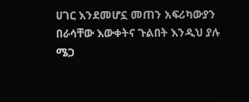ሀገር እንደመሆኗ መጠን አፍሪካውያን በራሳቸው እውቀትና ጉልበት እንዲህ ያሉ ሜጋ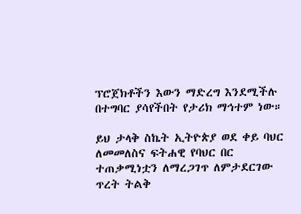ፕሮጀክቶችን እውን ማድረግ እንደሚችሉ በተግባር ያሳየችበት የታሪክ ማኅተም ነው።

ይህ ታላቅ ስኬት ኢትዮጵያ ወደ ቀይ ባህር ለመመለስና ፍትሐዊ የባህር በር ተጠቃሚነቷን ለማረጋገጥ ለምታደርገው ጥረት ትልቅ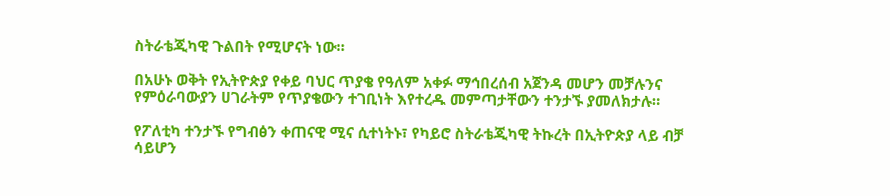ስትራቴጂካዊ ጉልበት የሚሆናት ነው።

በአሁኑ ወቅት የኢትዮጵያ የቀይ ባህር ጥያቄ የዓለም አቀፉ ማኅበረሰብ አጀንዳ መሆን መቻሉንና የምዕራባውያን ሀገራትም የጥያቄውን ተገቢነት እየተረዱ መምጣታቸውን ተንታኙ ያመለክታሉ።

የፖለቲካ ተንታኙ የግብፅን ቀጠናዊ ሚና ሲተነትኑ፣ የካይሮ ስትራቴጂካዊ ትኩረት በኢትዮጵያ ላይ ብቻ ሳይሆን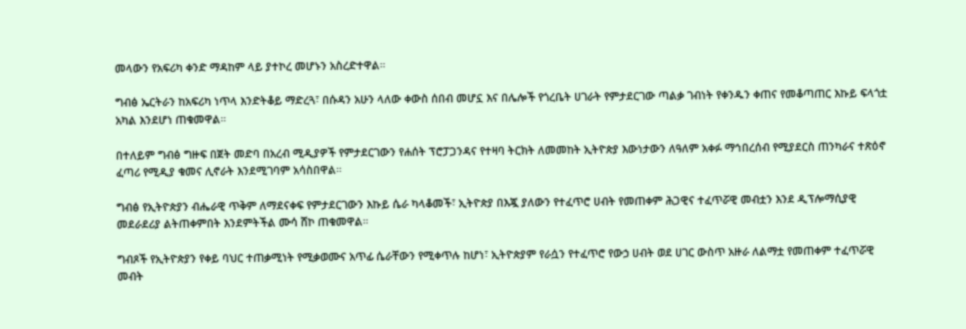መላውን የአፍሪካ ቀንድ ማዳከም ላይ ያተኮረ መሆኑን አስረድተዋል።

ግብፅ ኤርትራን ከአፍሪካ ነጥላ እንድትቆይ ማድረጓ፣ በሱዳን አሁን ላለው ቀውስ ሰበብ መሆኗ እና በሌሎች የጎረቤት ሀገራት የምታደርገው ጣልቃ ገብነት የቀንዱን ቀጠና የመቆጣጠር እኩይ ፍላጎቷ አካል እንደሆነ ጠቁመዋል።

በተለይም ግብፅ ግዙፍ በጀት መድባ በአረብ ሚዲያዎች የምታደርገውን የሐሰት ፕሮፓጋንዳና የተዛባ ትርክት ለመመከት ኢትዮጵያ እውነታውን ለዓለም አቀፉ ማኅበረሰብ የሚያደርስ ጠንካራና ተጽዕኖ ፈጣሪ የሚዲያ ቁመና ሊኖራት እንደሚገባም አሳስበዋል።

ግብፅ የኢትዮጵያን ብሔራዊ ጥቅም ለማደናቀፍ የምታደርገውን እኩይ ሴራ ካላቆመች፣ ኢትዮጵያ በእጇ ያለውን የተፈጥሮ ሀብት የመጠቀም ሕጋዊና ተፈጥሯዊ መብቷን እንደ ዲፕሎማሲያዊ መደራደሪያ ልትጠቀምበት እንደምትችል ሙሳ ሸኮ ጠቁመዋል።

ግብጾች የኢትዮጵያን የቀይ ባህር ተጠቃሚነት የሚቃወሙና አጥፊ ሴራቸውን የሚቀጥሉ ከሆነ፣ ኢትዮጵያም የራሷን የተፈጥሮ የውኃ ሀብት ወደ ሀገር ውስጥ አዙራ ለልማቷ የመጠቀም ተፈጥሯዊ መብት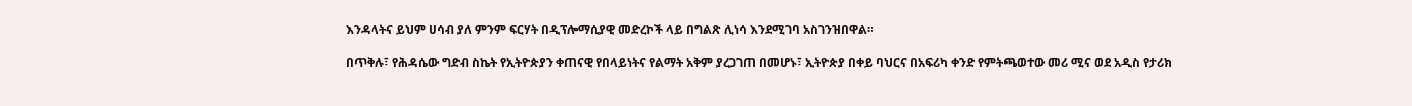እንዳላትና ይህም ሀሳብ ያለ ምንም ፍርሃት በዲፕሎማሲያዊ መድረኮች ላይ በግልጽ ሊነሳ እንደሚገባ አስገንዝበዋል።

በጥቅሉ፣ የሕዳሴው ግድብ ስኬት የኢትዮጵያን ቀጠናዊ የበላይነትና የልማት አቅም ያረጋገጠ በመሆኑ፣ ኢትዮጵያ በቀይ ባህርና በአፍሪካ ቀንድ የምትጫወተው መሪ ሚና ወደ አዲስ የታሪክ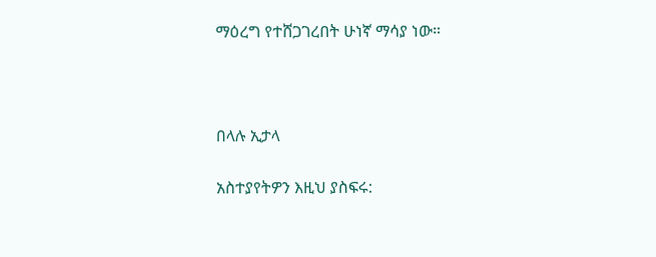ማዕረግ የተሸጋገረበት ሁነኛ ማሳያ ነው።



በላሉ ኢታላ

አስተያየትዎን እዚህ ያስፍሩ: